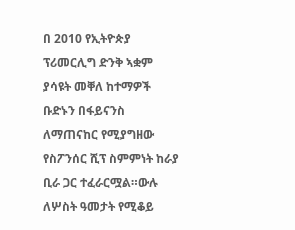በ 2010 የኢትዮጵያ ፕሪመርሊግ ድንቅ ኣቋም ያሳዩት መቐለ ከተማዎች ቡድኑን በፋይናንስ ለማጠናከር የሚያግዘው የስፖንሰር ሺፕ ስምምነት ከራያ ቢራ ጋር ተፈራርሟል።ውሉ ለሦስት ዓመታት የሚቆይ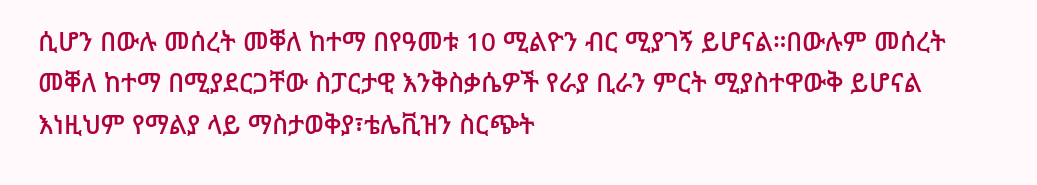ሲሆን በውሉ መሰረት መቐለ ከተማ በየዓመቱ 10 ሚልዮን ብር ሚያገኝ ይሆናል።በውሉም መሰረት መቐለ ከተማ በሚያደርጋቸው ስፓርታዊ እንቅስቃሴዎች የራያ ቢራን ምርት ሚያስተዋውቅ ይሆናል እነዚህም የማልያ ላይ ማስታወቅያ፣ቴሌቪዝን ስርጭት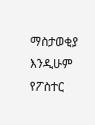ማስታወቂያ እንዲሁም የፖስተር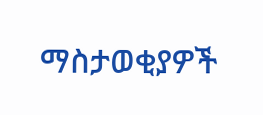ማስታወቂያዎች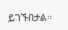ይገኙበታል።